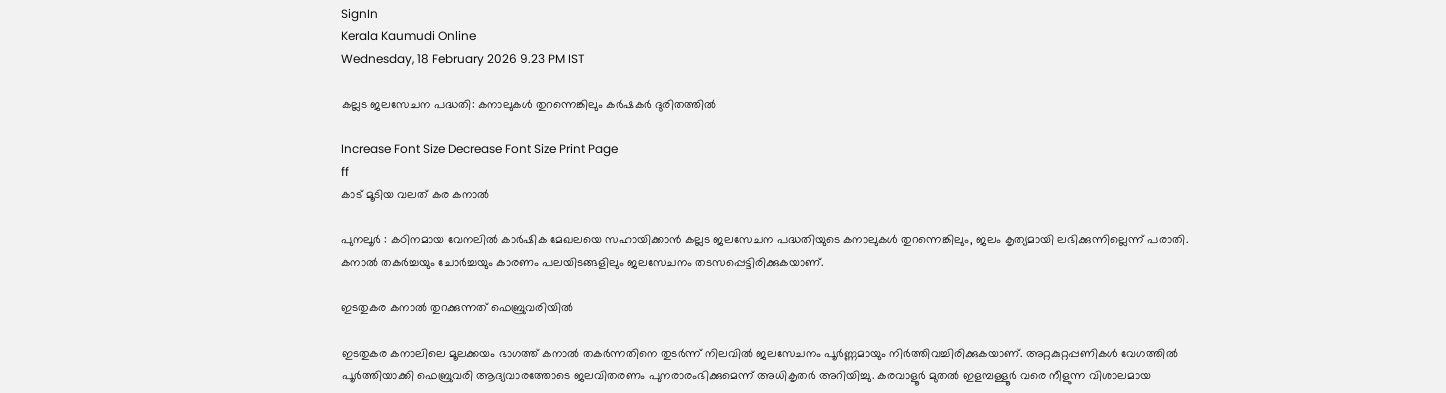SignIn
Kerala Kaumudi Online
Wednesday, 18 February 2026 9.23 PM IST

കല്ലട ജലസേചന പദ്ധതി: കനാലുകൾ തുറന്നെങ്കിലും കർഷകർ ദുരിതത്തിൽ

Increase Font Size Decrease Font Size Print Page
ff
കാട് മൂടിയ വലത് കര കനാൽ

പുനലൂർ : കഠിനമായ വേനലിൽ കാർഷിക മേഖലയെ സഹായിക്കാൻ കല്ലട ജലസേചന പദ്ധതിയുടെ കനാലുകൾ തുറന്നെങ്കിലും, ജലം കൃത്യമായി ലഭിക്കുന്നില്ലെന്ന് പരാതി. കനാൽ തകർച്ചയും ചോർച്ചയും കാരണം പലയിടങ്ങളിലും ജലസേചനം തടസപ്പെട്ടിരിക്കുകയാണ്.

ഇടതുകര കനാൽ തുറക്കുന്നത് ഫെബ്രുവരിയിൽ

ഇടതുകര കനാലിലെ മൂലക്കയം ഭാഗത്ത് കനാൽ തകർന്നതിനെ തുടർന്ന് നിലവിൽ ജലസേചനം പൂർണ്ണമായും നിർത്തിവച്ചിരിക്കുകയാണ്. അറ്റകുറ്റപ്പണികൾ വേഗത്തിൽ പൂർത്തിയാക്കി ഫെബ്രുവരി ആദ്യവാരത്തോടെ ജലവിതരണം പുനരാരംഭിക്കുമെന്ന് അധികൃതർ അറിയിച്ചു. കരവാളൂർ മുതൽ ഇളമ്പള്ളൂർ വരെ നീളുന്ന വിശാലമായ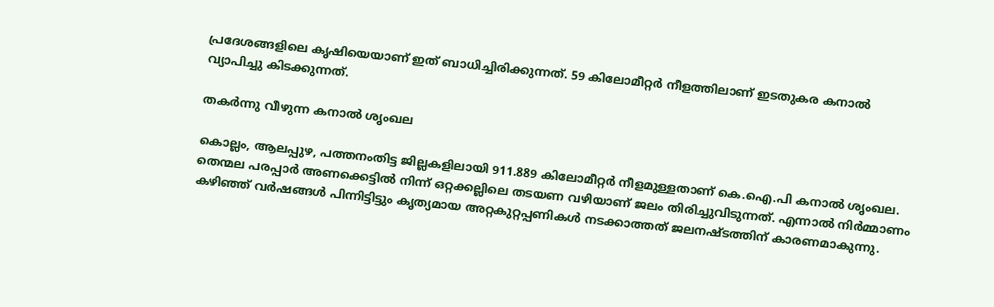പ്രദേശങ്ങളിലെ കൃഷിയെയാണ് ഇത് ബാധിച്ചിരിക്കുന്നത്. 59 കിലോമീറ്റർ നീളത്തിലാണ് ഇടതുകര കനാൽ വ്യാപിച്ചു കിടക്കുന്നത്.

തകർന്നു വീഴുന്ന കനാൽ ശൃംഖല

കൊല്ലം, ആലപ്പുഴ, പത്തനംതിട്ട ജില്ലകളിലായി 911.889 കിലോമീറ്റർ നീളമുള്ളതാണ് കെ.ഐ.പി കനാൽ ശൃംഖല. തെന്മല പരപ്പാർ അണക്കെട്ടിൽ നിന്ന് ഒറ്റക്കല്ലിലെ തടയണ വഴിയാണ് ജലം തിരിച്ചുവിടുന്നത്. എന്നാൽ നിർമ്മാണം കഴിഞ്ഞ് വർഷങ്ങൾ പിന്നിട്ടിട്ടും കൃത്യമായ അറ്റകുറ്റപ്പണികൾ നടക്കാത്തത് ജലനഷ്ടത്തിന് കാരണമാകുന്നു.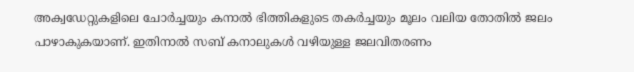അക്വഡേറ്റുകളിലെ ചോർച്ചയും കനാൽ ഭിത്തികളുടെ തകർച്ചയും മൂലം വലിയ തോതിൽ ജലം പാഴാകുകയാണ്. ഇതിനാൽ സബ് കനാലുകൾ വഴിയുള്ള ജലവിതരണം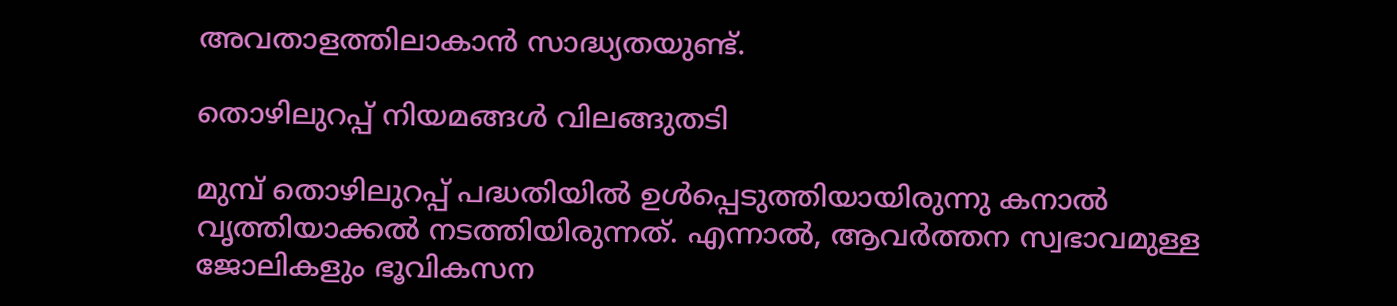അവതാളത്തിലാകാൻ സാദ്ധ്യതയുണ്ട്.

തൊഴിലുറപ്പ് നിയമങ്ങൾ വിലങ്ങുതടി

മുമ്പ് തൊഴിലുറപ്പ് പദ്ധതിയിൽ ഉൾപ്പെടുത്തിയായിരുന്നു കനാൽ വൃത്തിയാക്കൽ നടത്തിയിരുന്നത്. എന്നാൽ, ആവർത്തന സ്വഭാവമുള്ള ജോലികളും ഭൂവികസന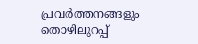പ്രവർത്തനങ്ങളും തൊഴിലുറപ്പ്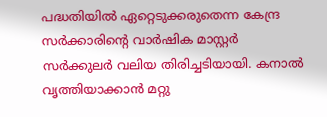പദ്ധതിയിൽ ഏറ്റെടുക്കരുതെന്ന കേന്ദ്ര സർക്കാരിന്റെ വാർഷിക മാസ്റ്റർ സർക്കുലർ വലിയ തിരിച്ചടിയായി. കനാൽ വൃത്തിയാക്കാൻ മറ്റു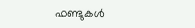ഫണ്ടുകൾ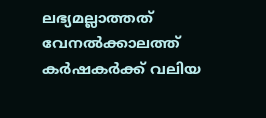ലഭ്യമല്ലാത്തത് വേനൽക്കാലത്ത് കർഷകർക്ക് വലിയ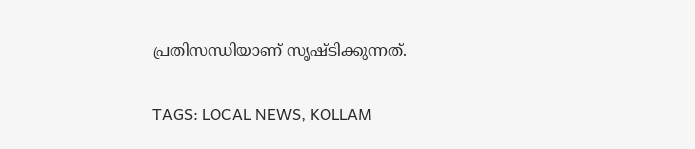പ്രതിസന്ധിയാണ് സൃഷ്ടിക്കുന്നത്.

TAGS: LOCAL NEWS, KOLLAM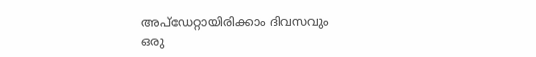അപ്ഡേറ്റായിരിക്കാം ദിവസവും
ഒരു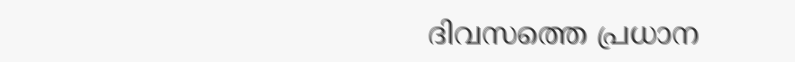ദിവസത്തെ പ്രധാന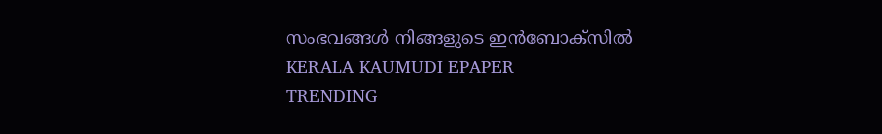സംഭവങ്ങൾ നിങ്ങളുടെ ഇൻബോക്സിൽ
KERALA KAUMUDI EPAPER
TRENDING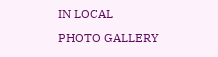IN LOCAL
PHOTO GALLERY